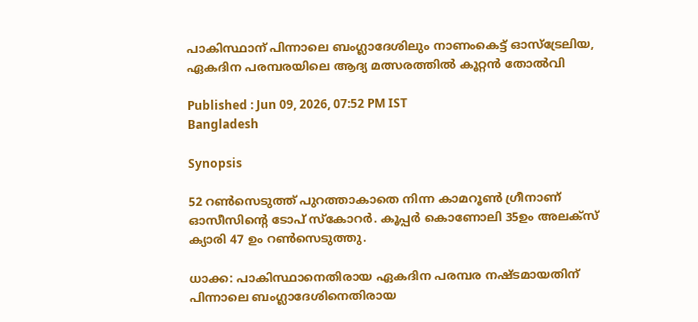പാകിസ്ഥാന് പിന്നാലെ ബംഗ്ലാദേശിലും നാണംകെട്ട് ഓസ്ട്രേലിയ, ഏകദിന പരമ്പരയിലെ ആദ്യ മത്സരത്തില്‍ കൂറ്റൻ തോല്‍വി

Published : Jun 09, 2026, 07:52 PM IST
Bangladesh

Synopsis

52 റണ്‍സെടുത്ത് പുറത്താകാതെ നിന്ന കാമറൂണ്‍ ഗ്രീനാണ് ഓസീസിന്‍റെ ടോപ് സ്കോറര്‍. കൂപ്പര്‍ കൊണോലി 35ഉം അലക്സ് ക്യാരി 47 ഉം റണ്‍സെടുത്തു.

ധാക്ക: പാകിസ്ഥാനെതിരായ ഏകദിന പരമ്പര നഷ്ടമായതിന് പിന്നാലെ ബംഗ്ലാദേശിനെതിരായ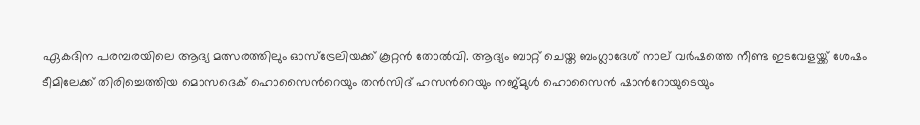ഏകദിന പരമ്പരയിലെ ആദ്യ മത്സരത്തിലും ഓസ്ട്രേലിയക്ക് കൂറ്റൻ തോല്‍വി. ആദ്യം ബാറ്റ് ചെയ്ത ബംഗ്ലാദേശ് നാല് വർഷത്തെ നീണ്ട ഇടവേളയ്ക്ക് ശേഷം ടീമിലേക്ക് തിരിച്ചെത്തിയ മൊസദെക് ഹൊസൈന്‍റെയും തന്‍സിദ് ഹസന്‍റെയും നജ്മുള്‍ ഹൊസൈന്‍ ഷാന്‍റോയുടെയും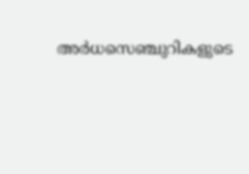അര്‍ധസെഞ്ചുറികളുടെ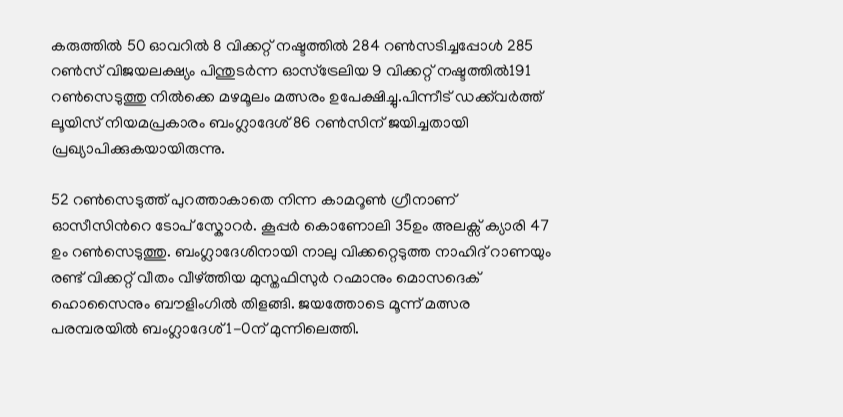കരുത്തില്‍ 50 ഓവറില്‍ 8 വിക്കറ്റ് നഷ്ടത്തില്‍ 284 റണ്‍സടിച്ചപ്പോള്‍ 285 റണ്‍സ് വിജയലക്ഷ്യം പിന്തുടര്‍ന്ന ഓസ്ട്രേലിയ 9 വിക്കറ്റ് നഷ്ടത്തില്‍191 റണ്‍സെടുത്തു നില്‍ക്കെ മഴമൂലം മത്സരം ഉപേക്ഷിച്ചു.പിന്നീട് ഡക്ക്‌വര്‍ത്ത് ലൂയിസ് നിയമപ്രകാരം ബംഗ്ലാദേശ് 86 റണ്‍സിന് ജയിച്ചതായി പ്രഖ്യാപിക്കുകയായിരുന്നു.

52 റണ്‍സെടുത്ത് പുറത്താകാതെ നിന്ന കാമറൂണ്‍ ഗ്രീനാണ് ഓസീസിന്‍റെ ടോപ് സ്കോറര്‍. കൂപ്പര്‍ കൊണോലി 35ഉം അലക്സ് ക്യാരി 47 ഉം റണ്‍സെടുത്തു. ബംഗ്ലാദേശിനായി നാലു വിക്കറ്റെടുത്ത നാഹിദ് റാണയും രണ്ട് വിക്കറ്റ് വീതം വീഴ്ത്തിയ മുസ്തഫിസുര്‍ റഹ്മാനും മൊസദെക് ഹൊസൈനും ബൗളിംഗില്‍ തിളങ്ങി. ജയത്തോടെ മൂന്ന് മത്സര പരമ്പരയില്‍ ബംഗ്ലാദേശ് 1-0ന് മുന്നിലെത്തി.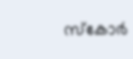സ്കോര്‍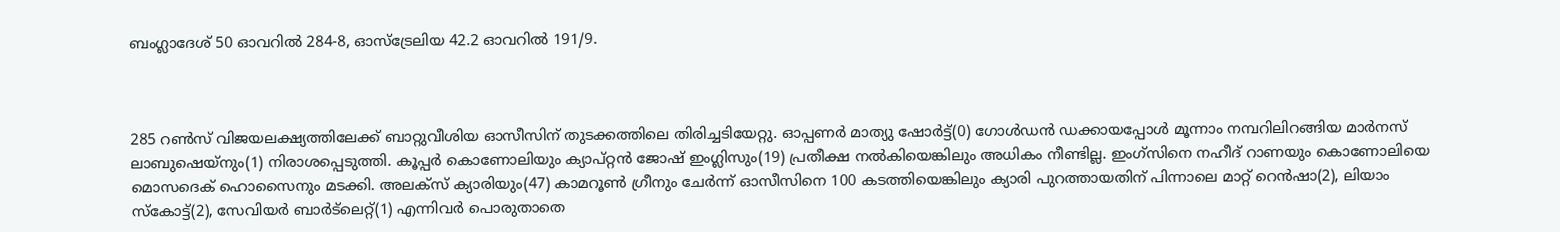ബംഗ്ലാദേശ് 50 ഓവറില്‍ 284-8, ഓസ്ട്രേലിയ 42.2 ഓവറില്‍ 191/9.



285 റണ്‍സ് വിജയലക്ഷ്യത്തിലേക്ക് ബാറ്റുവീശിയ ഓസീസിന് തുടക്കത്തിലെ തിരിച്ചടിയേറ്റു. ഓപ്പണര്‍ മാത്യു ഷോര്‍ട്ട്(0) ഗോള്‍ഡന്‍ ഡക്കായപ്പോള്‍ മൂന്നാം നമ്പറിലിറങ്ങിയ മാര്‍നസ് ലാബുഷെയ്നും(1) നിരാശപ്പെടുത്തി. കൂപ്പര്‍ കൊണോലിയും ക്യാപ്റ്റൻ ജോഷ് ഇംഗ്ലിസും(19) പ്രതീക്ഷ നല്‍കിയെങ്കിലും അധികം നീണ്ടില്ല. ഇംഗ്സിനെ നഹീദ് റാണയും കൊണോലിയെ മൊസദെക് ഹൊസൈനും മടക്കി. അലക്സ് ക്യാരിയും(47) കാമറൂണ്‍ ഗ്രീനും ചേര്‍ന്ന് ഓസീസിനെ 100 കടത്തിയെങ്കിലും ക്യാരി പുറത്തായതിന് പിന്നാലെ മാറ്റ് റെന്‍ഷാ(2), ലിയാം സ്കോട്ട്(2), സേവിയര്‍ ബാര്‍ട്‌ലെറ്റ്(1) എന്നിവര്‍ പൊരുതാതെ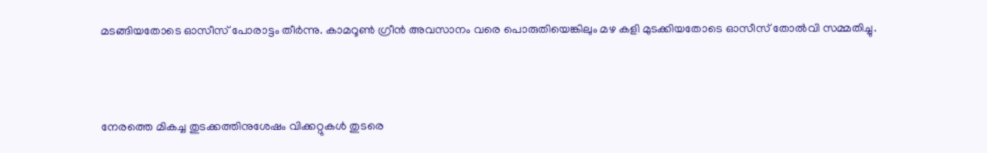മടങ്ങിയതോടെ ഓസീസ് പോരാട്ടം തീര്‍ന്നു. കാമറൂൺ ഗ്രീന്‍ അവസാനം വരെ പൊരുതിയെങ്കിലും മഴ കളി മുടക്കിയതോടെ ഓസീസ് തോല്‍വി സമ്മതിച്ചു.



നേരത്തെ മികച്ച തുടക്കത്തിനുശേഷം വിക്കറ്റുകൾ തുടരെ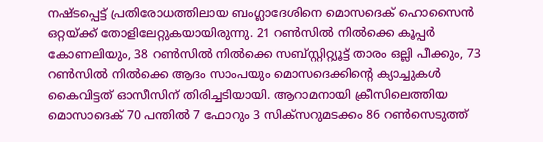നഷ്ടപ്പെട്ട് പ്രതിരോധത്തിലായ ബംഗ്ലാദേശിനെ മൊസദെക് ഹൊസൈൻ ഒറ്റയ്ക്ക് തോളിലേറ്റുകയായിരുന്നു. 21 റൺസിൽ നിൽക്കെ കൂപ്പർ കോണലിയും, 38 റൺസിൽ നിൽക്കെ സബ്സ്റ്റിറ്റ്യൂട്ട് താരം ഒല്ലി പീക്കും, 73 റൺസിൽ നിൽക്കെ ആദം സാംപയും മൊസദെക്കിന്‍റെ ക്യാച്ചുകൾ കൈവിട്ടത് ഓസീസിന് തിരിച്ചടിയായി. ആറാമനായി ക്രീസിലെത്തിയ മൊസാദെക് 70 പന്തിൽ 7 ഫോറും 3 സിക്സറുമടക്കം 86 റൺസെടുത്ത്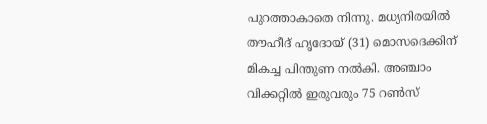പുറത്താകാതെ നിന്നു. മധ്യനിരയിൽ തൗഹീദ് ഹൃദോയ് (31) മൊസദെക്കിന് മികച്ച പിന്തുണ നൽകി. അഞ്ചാം വിക്കറ്റിൽ ഇരുവരും 75 റൺസ്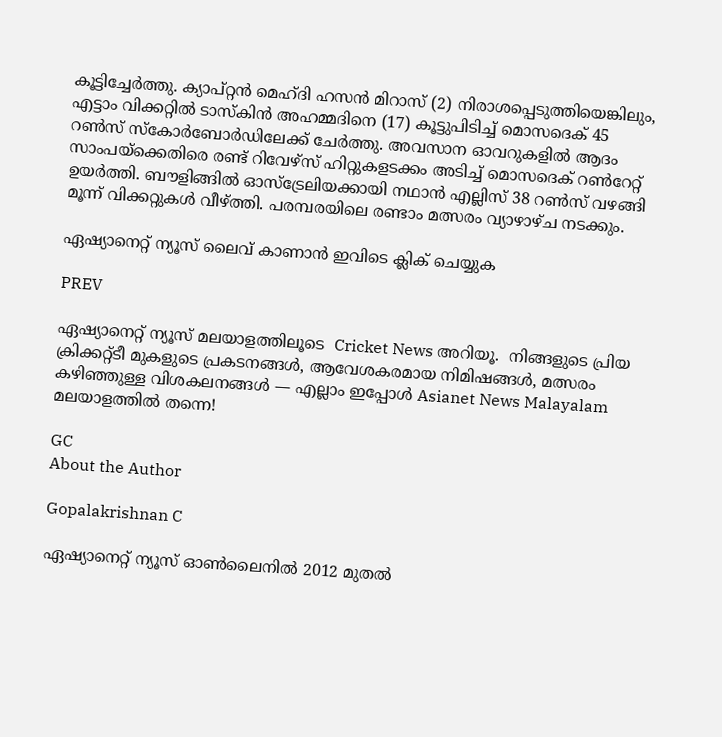കൂട്ടിച്ചേർത്തു. ക്യാപ്റ്റൻ മെഹ്ദി ഹസൻ മിറാസ് (2) നിരാശപ്പെടുത്തിയെങ്കിലും, എട്ടാം വിക്കറ്റിൽ ടാസ്കിൻ അഹമ്മദിനെ (17) കൂട്ടുപിടിച്ച് മൊസദെക് 45 റൺസ് സ്കോർബോർഡിലേക്ക് ചേർത്തു. അവസാന ഓവറുകളിൽ ആദം സാംപയ്ക്കെതിരെ രണ്ട് റിവേഴ്സ് ഹിറ്റുകളടക്കം അടിച്ച് മൊസദെക് റൺറേറ്റ് ഉയർത്തി. ബൗളിങ്ങിൽ ഓസ്‌ട്രേലിയക്കായി നഥാൻ എല്ലിസ് 38 റൺസ് വഴങ്ങി മൂന്ന് വിക്കറ്റുകൾ വീഴ്ത്തി. പരമ്പരയിലെ രണ്ടാം മത്സരം വ്യാഴാഴ്ച നടക്കും.

ഏഷ്യാനെറ്റ് ന്യൂസ് ലൈവ് കാണാന്‍ ഇവിടെ ക്ലിക് ചെയ്യുക

PREV

ഏഷ്യാനെറ്റ് ന്യൂസ് മലയാളത്തിലൂടെ  Cricket News അറിയൂ.  നിങ്ങളുടെ പ്രിയ ക്രിക്കറ്റ്ടീ മുകളുടെ പ്രകടനങ്ങൾ, ആവേശകരമായ നിമിഷങ്ങൾ, മത്സരം കഴിഞ്ഞുള്ള വിശകലനങ്ങൾ — എല്ലാം ഇപ്പോൾ Asianet News Malayalam മലയാളത്തിൽ തന്നെ!

GC
About the Author

Gopalakrishnan C

ഏഷ്യാനെറ്റ് ന്യൂസ് ഓണ്‍ലൈനില്‍ 2012 മുതല്‍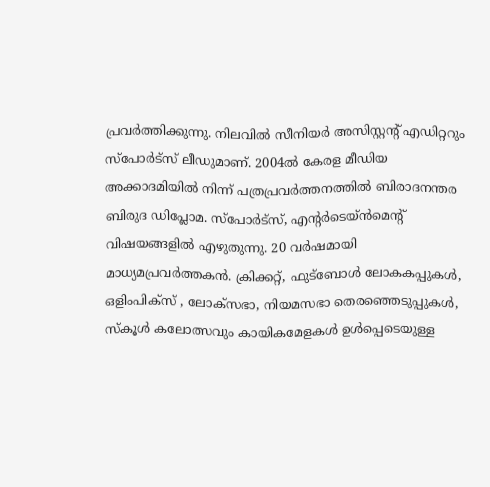പ്രവര്‍ത്തിക്കുന്നു. നിലവില്‍ സീനിയര്‍ അസിസ്റ്റന്‍റ് എഡിറ്ററും സ്പോർട്സ് ലീഡുമാണ്. 2004ൽ കേരള മീഡിയ അക്കാദമിയില്‍ നിന്ന് പത്രപ്രവര്‍ത്തനത്തില്‍ ബിരാദനന്തര ബിരുദ ഡിപ്ലോമ. സ്പോര്‍ട്സ്, എന്‍റര്‍ടെയ്ൻമെന്‍റ് വിഷയങ്ങളില്‍ എഴുതുന്നു. 20 വര്‍ഷമായി മാധ്യമപ്രവര്‍ത്തകൻ. ക്രിക്കറ്റ്, ഫുട്ബോള്‍ ലോകകപ്പുകൾ, ഒളിംപിക്സ് , ലോക്സഭാ, നിയമസഭാ തെരഞ്ഞെടുപ്പുകള്‍, സ്കൂള്‍ കലോത്സവും കായികമേളകള്‍ ഉള്‍പ്പെടെയുള്ള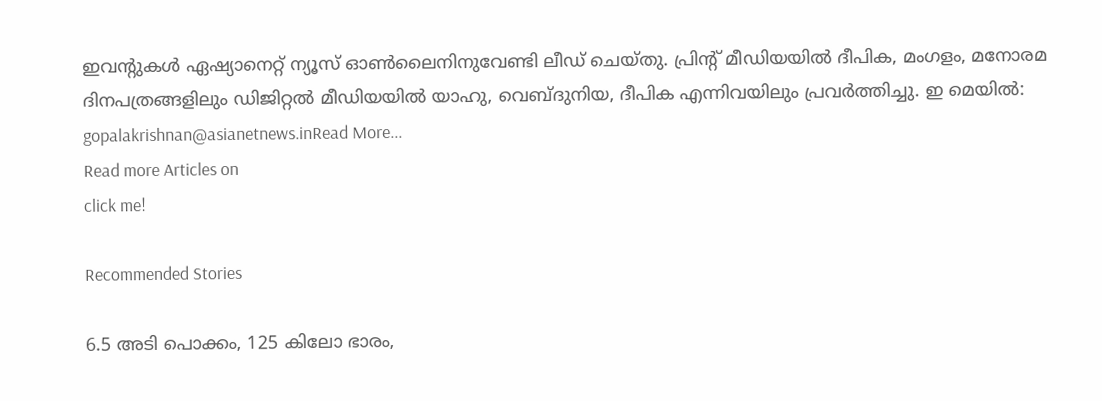ഇവന്‍റുകള്‍ ഏഷ്യാനെറ്റ് ന്യൂസ് ഓണ്‍ലൈനിനുവേണ്ടി ലീഡ് ചെയ്തു. പ്രിന്‍റ് മീഡിയയില്‍ ദീപിക, മംഗളം, മനോരമ ദിനപത്രങ്ങളിലും ഡിജിറ്റൽ മീഡിയയില്‍ യാഹു, വെബ്ദുനിയ, ദീപിക എന്നിവയിലും പ്രവര്‍ത്തിച്ചു. ഇ മെയില്‍: gopalakrishnan@asianetnews.inRead More...
Read more Articles on
click me!

Recommended Stories

6.5 അടി പൊക്കം, 125 കിലോ ഭാരം,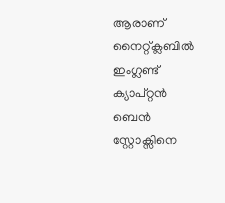ആരാണ് നൈറ്റ്‌ക്ലബിൽ ഇംഗ്ലണ്ട് ക്യാപ്റ്റൻ ബെൻ സ്റ്റോക്സിനെ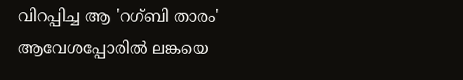വിറപ്പിച്ച ആ 'റഗ്ബി താരം'
ആവേശപ്പോരില്‍ ലങ്കയെ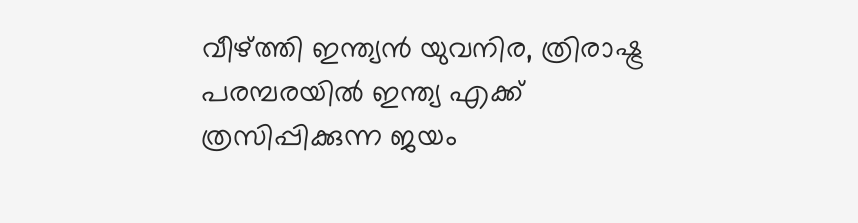വീഴ്ത്തി ഇന്ത്യൻ യുവനിര, ത്രിരാഷ്ട്ര പരമ്പരയില്‍ ഇന്ത്യ എക്ക് ത്രസിപ്പിക്കുന്ന ജയം